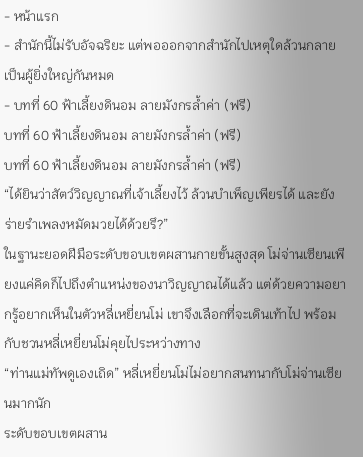- หน้าแรก
- สำนักนี้ไม่รับอัจฉริยะ แต่พอออกจากสำนักไปเหตุใดล้วนกลายเป็นผู้ยิ่งใหญ่กันหมด
- บทที่ 60 ฟ้าเลี้ยงดินอม ลายมังกรล้ำค่า (ฟรี)
บทที่ 60 ฟ้าเลี้ยงดินอม ลายมังกรล้ำค่า (ฟรี)
บทที่ 60 ฟ้าเลี้ยงดินอม ลายมังกรล้ำค่า (ฟรี)
“ได้ยินว่าสัตว์วิญญาณที่เจ้าเลี้ยงไว้ ล้วนบำเพ็ญเพียรได้ และยังร่ายรำเพลงหมัดมวยได้ด้วยรึ?”
ในฐานะยอดฝีมือระดับขอบเขตผสานกายขั้นสูงสุด โม่จ่านเซียนเพียงแค่คิดก็ไปถึงตำแหน่งของนาวิญญาณได้แล้ว แต่ด้วยความอยากรู้อยากเห็นในตัวหลี่เหยี่ยนโม่ เขาจึงเลือกที่จะเดินเท้าไป พร้อมกับชวนหลี่เหยี่ยนโม่คุยไประหว่างทาง
“ท่านแม่ทัพดูเองเถิด” หลี่เหยี่ยนโม่ไม่อยากสนทนากับโม่จ่านเซียนมากนัก
ระดับขอบเขตผสาน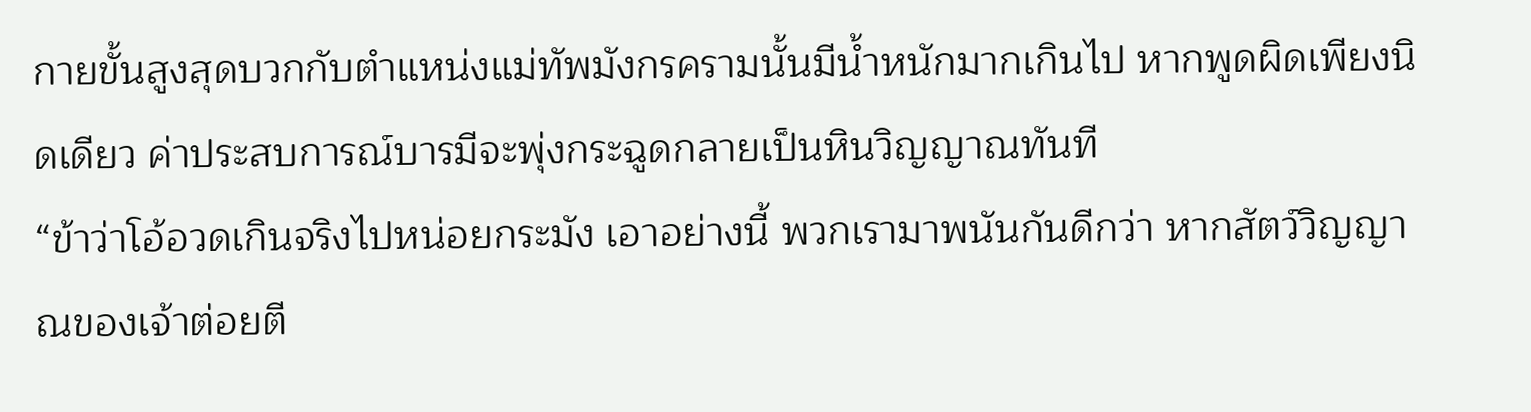กายขั้นสูงสุดบวกกับตำแหน่งแม่ทัพมังกรครามนั้นมีน้ำหนักมากเกินไป หากพูดผิดเพียงนิดเดียว ค่าประสบการณ์บารมีจะพุ่งกระฉูดกลายเป็นหินวิญญาณทันที
“ข้าว่าโอ้อวดเกินจริงไปหน่อยกระมัง เอาอย่างนี้ พวกเรามาพนันกันดีกว่า หากสัตว์วิญญาณของเจ้าต่อยตี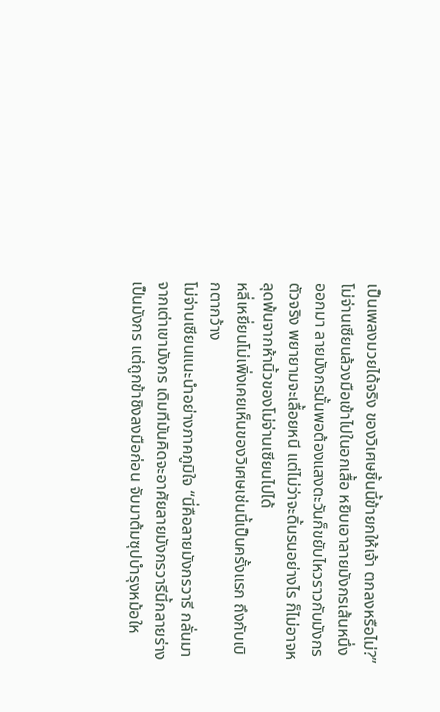เป็นเพลงมวยได้จริง ของวิเศษชิ้นนี้ข้ายกให้เจ้า ตกลงหรือไม่?”
โม่จ่านเซียนล้วงมือเข้าไปในอกเสื้อ หยิบเอาลายมังกรเส้นหนึ่งออกมา ลายมังกรนั้นพอต้องแสงตะวันก็ขยับไหวราวกับมังกรตัวจริง พยายามจะเลื้อยหนี แต่ไม่ว่าจะดิ้นรนอย่างไร ก็ไม่อาจหลุดพ้นจากห้านิ้วของโม่จ่านเซียนไปได้
หลี่เหยี่ยนโม่เพิ่งเคยเห็นของวิเศษเช่นนี้เป็นครั้งแรก ถึงกับเบิกตากว้าง
โม่จ่านเซียนแนะนำอย่างภาคภูมิใจ “นี่คือลายมังกรวารี กลั่นมาจากเต่าเขามังกร เดิมทีมันคิดจะอาศัยลายมังกรวารีนี้กลายร่างเป็นมังกร แต่ถูกข้าชิงลงมือก่อน จับมาต้มซุปบำรุงหม้อให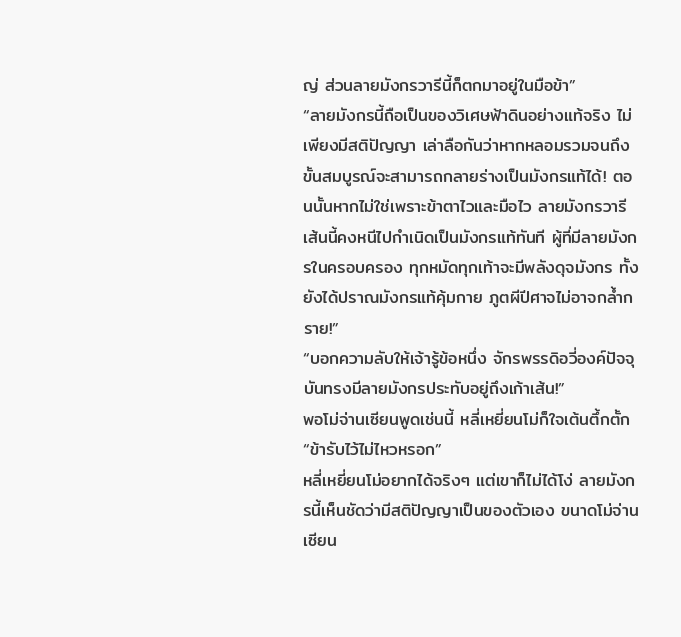ญ่ ส่วนลายมังกรวารีนี้ก็ตกมาอยู่ในมือข้า”
“ลายมังกรนี้ถือเป็นของวิเศษฟ้าดินอย่างแท้จริง ไม่เพียงมีสติปัญญา เล่าลือกันว่าหากหลอมรวมจนถึงขั้นสมบูรณ์จะสามารถกลายร่างเป็นมังกรแท้ได้! ตอนนั้นหากไม่ใช่เพราะข้าตาไวและมือไว ลายมังกรวารีเส้นนี้คงหนีไปกำเนิดเป็นมังกรแท้ทันที ผู้ที่มีลายมังกรในครอบครอง ทุกหมัดทุกเท้าจะมีพลังดุจมังกร ทั้งยังได้ปราณมังกรแท้คุ้มกาย ภูตผีปีศาจไม่อาจกล้ำกราย!”
“บอกความลับให้เจ้ารู้ข้อหนึ่ง จักรพรรดิอวี่องค์ปัจจุบันทรงมีลายมังกรประทับอยู่ถึงเก้าเส้น!”
พอโม่จ่านเซียนพูดเช่นนี้ หลี่เหยี่ยนโม่ก็ใจเต้นตึ้กตั้ก
“ข้ารับไว้ไม่ไหวหรอก”
หลี่เหยี่ยนโม่อยากได้จริงๆ แต่เขาก็ไม่ได้โง่ ลายมังกรนี้เห็นชัดว่ามีสติปัญญาเป็นของตัวเอง ขนาดโม่จ่านเซียน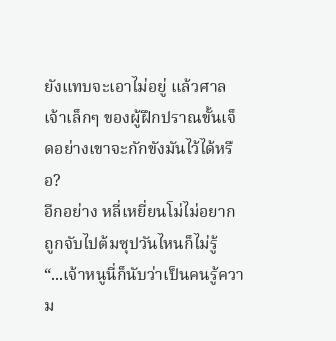ยังแทบจะเอาไม่อยู่ แล้วศาลเจ้าเล็กๆ ของผู้ฝึกปราณขั้นเจ็ดอย่างเขาจะกักขังมันไว้ได้หรือ?
อีกอย่าง หลี่เหยี่ยนโม่ไม่อยากถูกจับไปต้มซุปวันไหนก็ไม่รู้
“...เจ้าหนูนี่ก็นับว่าเป็นคนรู้ความ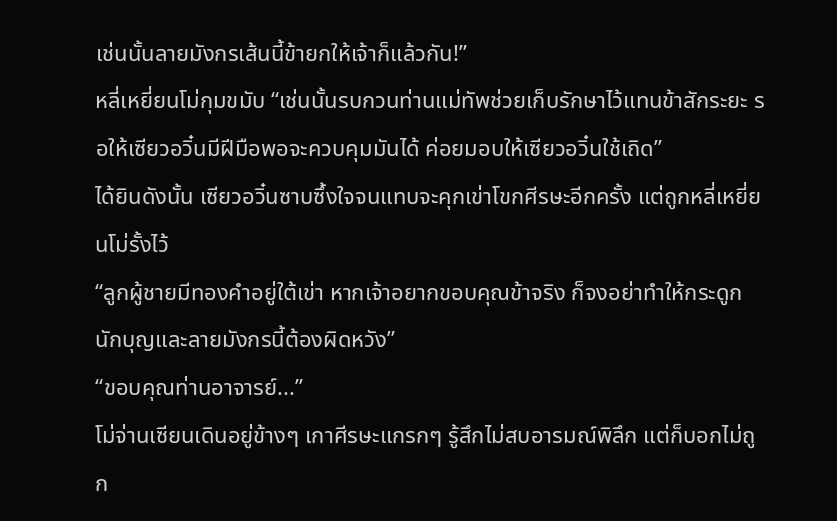เช่นนั้นลายมังกรเส้นนี้ข้ายกให้เจ้าก็แล้วกัน!”
หลี่เหยี่ยนโม่กุมขมับ “เช่นนั้นรบกวนท่านแม่ทัพช่วยเก็บรักษาไว้แทนข้าสักระยะ รอให้เซียวอวิ๋นมีฝีมือพอจะควบคุมมันได้ ค่อยมอบให้เซียวอวิ๋นใช้เถิด”
ได้ยินดังนั้น เซียวอวิ๋นซาบซึ้งใจจนแทบจะคุกเข่าโขกศีรษะอีกครั้ง แต่ถูกหลี่เหยี่ยนโม่รั้งไว้
“ลูกผู้ชายมีทองคำอยู่ใต้เข่า หากเจ้าอยากขอบคุณข้าจริง ก็จงอย่าทำให้กระดูกนักบุญและลายมังกรนี้ต้องผิดหวัง”
“ขอบคุณท่านอาจารย์...”
โม่จ่านเซียนเดินอยู่ข้างๆ เกาศีรษะแกรกๆ รู้สึกไม่สบอารมณ์พิลึก แต่ก็บอกไม่ถูก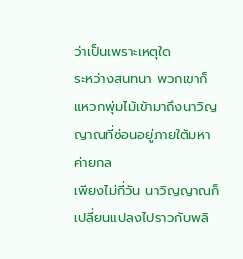ว่าเป็นเพราะเหตุใด
ระหว่างสนทนา พวกเขาก็แหวกพุ่มไม้เข้ามาถึงนาวิญญาณที่ซ่อนอยู่ภายใต้มหาค่ายกล
เพียงไม่กี่วัน นาวิญญาณก็เปลี่ยนแปลงไปราวกับพลิ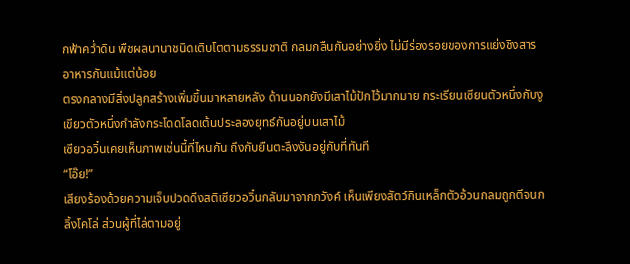กฟ้าคว่ำดิน พืชผลนานาชนิดเติบโตตามธรรมชาติ กลมกลืนกันอย่างยิ่ง ไม่มีร่องรอยของการแย่งชิงสารอาหารกันแม้แต่น้อย
ตรงกลางมีสิ่งปลูกสร้างเพิ่มขึ้นมาหลายหลัง ด้านนอกยังมีเสาไม้ปักไว้มากมาย กระเรียนเซียนตัวหนึ่งกับงูเขียวตัวหนึ่งกำลังกระโดดโลดเต้นประลองยุทธ์กันอยู่บนเสาไม้
เซียวอวิ๋นเคยเห็นภาพเช่นนี้ที่ไหนกัน ถึงกับยืนตะลึงงันอยู่กับที่ทันที
“โอ๊ย!”
เสียงร้องด้วยความเจ็บปวดดึงสติเซียวอวิ๋นกลับมาจากภวังค์ เห็นเพียงสัตว์กินเหล็กตัวอ้วนกลมถูกตีจนกลิ้งโคโล่ ส่วนผู้ที่ไล่ตามอยู่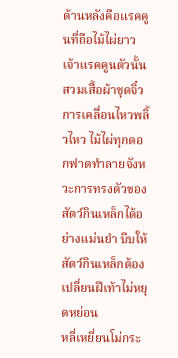ด้านหลังคือแรคคูนที่ถือไม้ไผ่ยาว
เจ้าแรคคูนตัวนั้นสวมเสื้อผ้าชุดจิ๋ว การเคลื่อนไหวพลิ้วไหว ไม้ไผ่ทุกดอกฟาดทำลายจังหวะการทรงตัวของสัตว์กินเหล็กได้อย่างแม่นยำ บีบให้สัตว์กินเหล็กต้องเปลี่ยนฝีเท้าไม่หยุดหย่อน
หลี่เหยี่ยนโม่กระ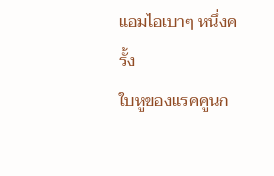แอมไอเบาๆ หนึ่งครั้ง
ใบหูของแรคคูนก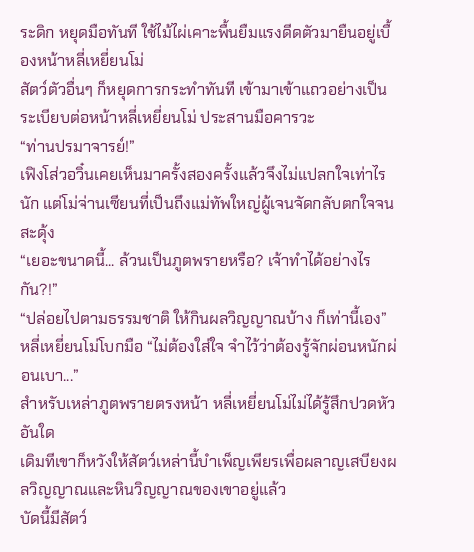ระดิก หยุดมือทันที ใช้ไม้ไผ่เคาะพื้นยืมแรงดีดตัวมายืนอยู่เบื้องหน้าหลี่เหยี่ยนโม่
สัตว์ตัวอื่นๆ ก็หยุดการกระทำทันที เข้ามาเข้าแถวอย่างเป็นระเบียบต่อหน้าหลี่เหยี่ยนโม่ ประสานมือคารวะ
“ท่านปรมาจารย์!”
เฟิงโส่วอวิ๋นเคยเห็นมาครั้งสองครั้งแล้วจึงไม่แปลกใจเท่าไรนัก แต่โม่จ่านเซียนที่เป็นถึงแม่ทัพใหญ่ผู้เจนจัดกลับตกใจจนสะดุ้ง
“เยอะขนาดนี้... ล้วนเป็นภูตพรายหรือ? เจ้าทำได้อย่างไรกัน?!”
“ปล่อยไปตามธรรมชาติ ให้กินผลวิญญาณบ้าง ก็เท่านี้เอง” หลี่เหยี่ยนโม่โบกมือ “ไม่ต้องใส่ใจ จำไว้ว่าต้องรู้จักผ่อนหนักผ่อนเบา...”
สำหรับเหล่าภูตพรายตรงหน้า หลี่เหยี่ยนโม่ไม่ได้รู้สึกปวดหัวอันใด
เดิมทีเขาก็หวังให้สัตว์เหล่านี้บำเพ็ญเพียรเพื่อผลาญเสบียงผลวิญญาณและหินวิญญาณของเขาอยู่แล้ว
บัดนี้มีสัตว์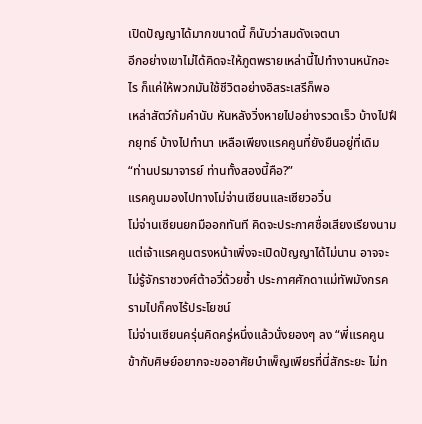เปิดปัญญาได้มากขนาดนี้ ก็นับว่าสมดังเจตนา
อีกอย่างเขาไม่ได้คิดจะให้ภูตพรายเหล่านี้ไปทำงานหนักอะไร ก็แค่ให้พวกมันใช้ชีวิตอย่างอิสระเสรีก็พอ
เหล่าสัตว์ก้มคำนับ หันหลังวิ่งหายไปอย่างรวดเร็ว บ้างไปฝึกยุทธ์ บ้างไปทำนา เหลือเพียงแรคคูนที่ยังยืนอยู่ที่เดิม
“ท่านปรมาจารย์ ท่านทั้งสองนี้คือ?”
แรคคูนมองไปทางโม่จ่านเซียนและเซียวอวิ๋น
โม่จ่านเซียนยกมืออกทันที คิดจะประกาศชื่อเสียงเรียงนาม แต่เจ้าแรคคูนตรงหน้าเพิ่งจะเปิดปัญญาได้ไม่นาน อาจจะไม่รู้จักราชวงศ์ต้าอวี่ด้วยซ้ำ ประกาศศักดาแม่ทัพมังกรครามไปก็คงไร้ประโยชน์
โม่จ่านเซียนครุ่นคิดครู่หนึ่งแล้วนั่งยองๆ ลง “พี่แรคคูน ข้ากับศิษย์อยากจะขออาศัยบำเพ็ญเพียรที่นี่สักระยะ ไม่ท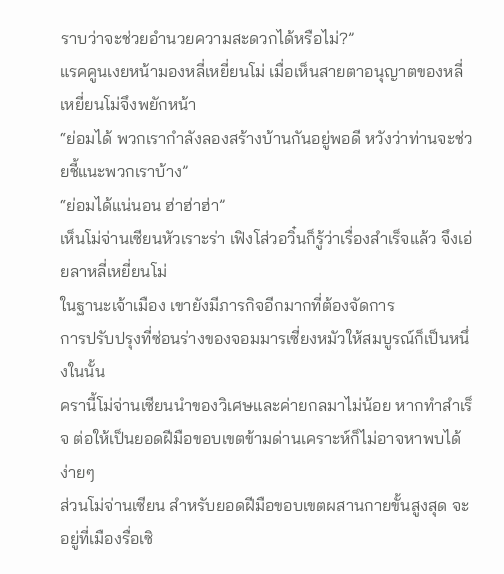ราบว่าจะช่วยอำนวยความสะดวกได้หรือไม่?”
แรคคูนเงยหน้ามองหลี่เหยี่ยนโม่ เมื่อเห็นสายตาอนุญาตของหลี่เหยี่ยนโม่จึงพยักหน้า
“ย่อมได้ พวกเรากำลังลองสร้างบ้านกันอยู่พอดี หวังว่าท่านจะช่วยชี้แนะพวกเราบ้าง”
“ย่อมได้แน่นอน ฮ่าฮ่าฮ่า”
เห็นโม่จ่านเซียนหัวเราะร่า เฟิงโส่วอวิ๋นก็รู้ว่าเรื่องสำเร็จแล้ว จึงเอ่ยลาหลี่เหยี่ยนโม่
ในฐานะเจ้าเมือง เขายังมีภารกิจอีกมากที่ต้องจัดการ
การปรับปรุงที่ซ่อนร่างของจอมมารเซี่ยงหมัวให้สมบูรณ์ก็เป็นหนึ่งในนั้น
ครานี้โม่จ่านเซียนนำของวิเศษและค่ายกลมาไม่น้อย หากทำสำเร็จ ต่อให้เป็นยอดฝีมือขอบเขตข้ามด่านเคราะห์ก็ไม่อาจหาพบได้ง่ายๆ
ส่วนโม่จ่านเซียน สำหรับยอดฝีมือขอบเขตผสานกายขั้นสูงสุด จะอยู่ที่เมืองรื่อเซิ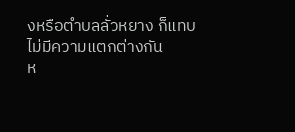งหรือตำบลลั่วหยาง ก็แทบไม่มีความแตกต่างกัน
ห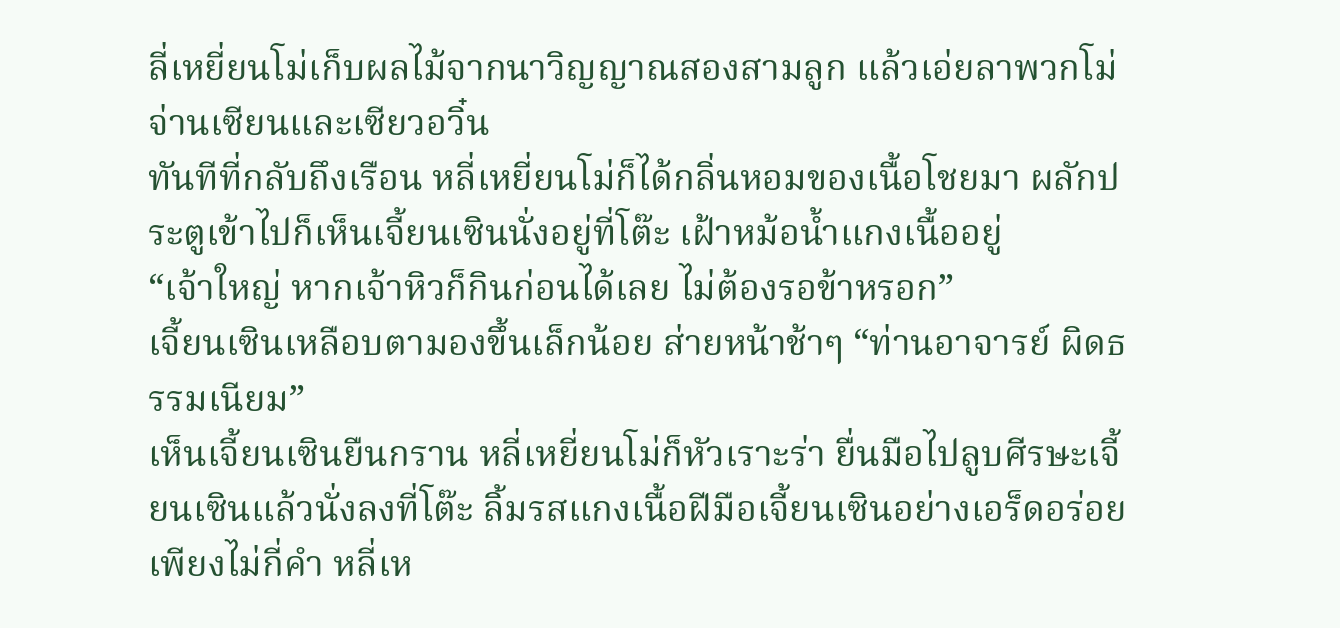ลี่เหยี่ยนโม่เก็บผลไม้จากนาวิญญาณสองสามลูก แล้วเอ่ยลาพวกโม่จ่านเซียนและเซียวอวิ๋น
ทันทีที่กลับถึงเรือน หลี่เหยี่ยนโม่ก็ได้กลิ่นหอมของเนื้อโชยมา ผลักประตูเข้าไปก็เห็นเจี้ยนเซินนั่งอยู่ที่โต๊ะ เฝ้าหม้อน้ำแกงเนื้ออยู่
“เจ้าใหญ่ หากเจ้าหิวก็กินก่อนได้เลย ไม่ต้องรอข้าหรอก”
เจี้ยนเซินเหลือบตามองขึ้นเล็กน้อย ส่ายหน้าช้าๆ “ท่านอาจารย์ ผิดธรรมเนียม”
เห็นเจี้ยนเซินยืนกราน หลี่เหยี่ยนโม่ก็หัวเราะร่า ยื่นมือไปลูบศีรษะเจี้ยนเซินแล้วนั่งลงที่โต๊ะ ลิ้มรสแกงเนื้อฝีมือเจี้ยนเซินอย่างเอร็ดอร่อย
เพียงไม่กี่คำ หลี่เห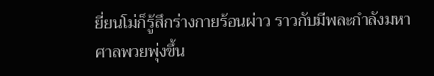ยี่ยนโม่ก็รู้สึกร่างกายร้อนผ่าว ราวกับมีพละกำลังมหาศาลพวยพุ่งขึ้น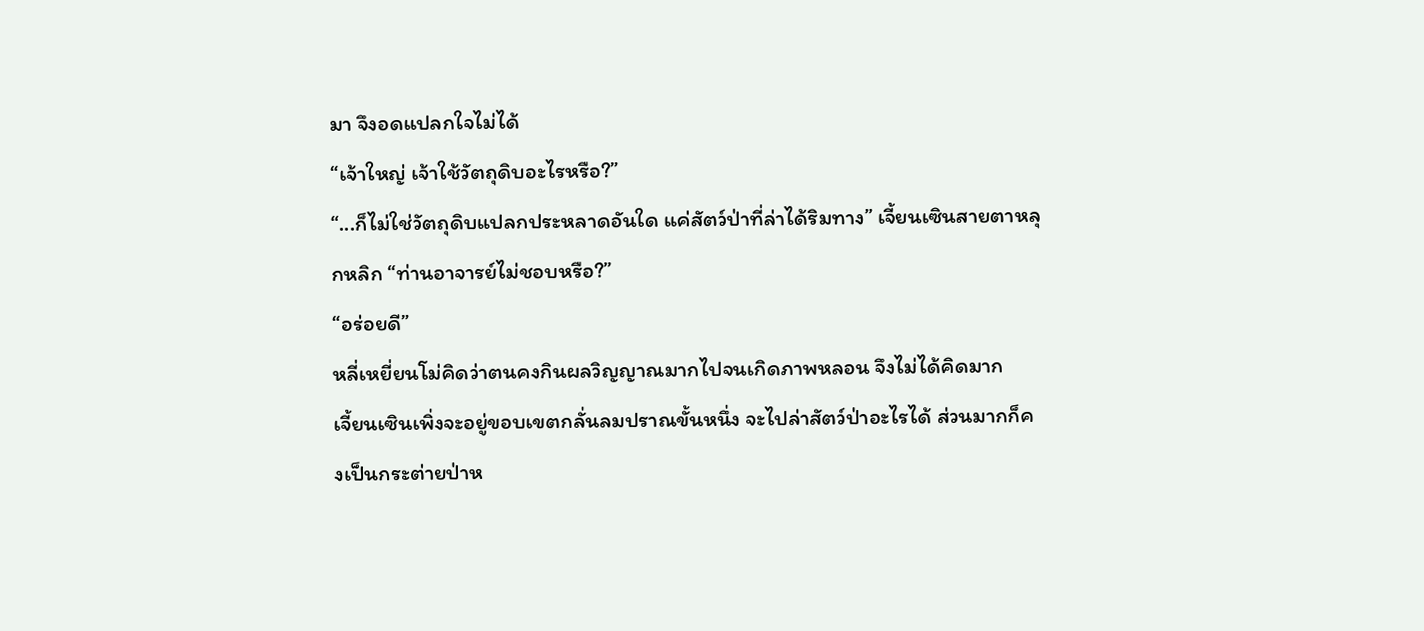มา จึงอดแปลกใจไม่ได้
“เจ้าใหญ่ เจ้าใช้วัตถุดิบอะไรหรือ?”
“...ก็ไม่ใช่วัตถุดิบแปลกประหลาดอันใด แค่สัตว์ป่าที่ล่าได้ริมทาง” เจี้ยนเซินสายตาหลุกหลิก “ท่านอาจารย์ไม่ชอบหรือ?”
“อร่อยดี”
หลี่เหยี่ยนโม่คิดว่าตนคงกินผลวิญญาณมากไปจนเกิดภาพหลอน จึงไม่ได้คิดมาก
เจี้ยนเซินเพิ่งจะอยู่ขอบเขตกลั่นลมปราณขั้นหนึ่ง จะไปล่าสัตว์ป่าอะไรได้ ส่วนมากก็คงเป็นกระต่ายป่าห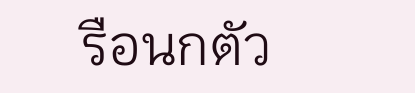รือนกตัว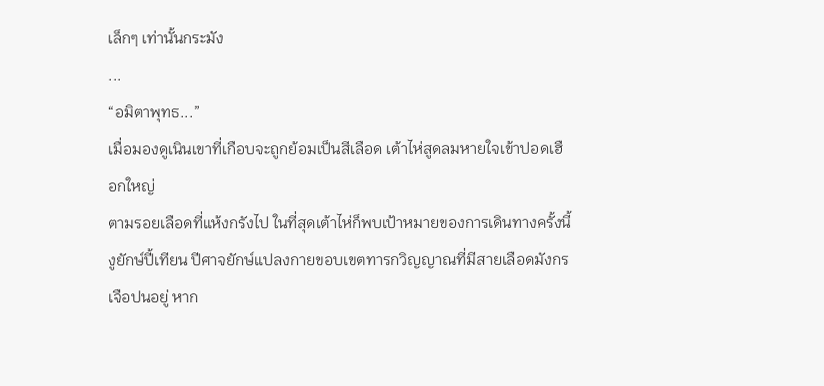เล็กๆ เท่านั้นกระมัง
...
“อมิตาพุทธ...”
เมื่อมองดูเนินเขาที่เกือบจะถูกย้อมเป็นสีเลือด เต้าไห่สูดลมหายใจเข้าปอดเฮือกใหญ่
ตามรอยเลือดที่แห้งกรังไป ในที่สุดเต้าไห่ก็พบเป้าหมายของการเดินทางครั้งนี้
งูยักษ์ปี้เทียน ปีศาจยักษ์แปลงกายขอบเขตทารกวิญญาณที่มีสายเลือดมังกรเจือปนอยู่ หาก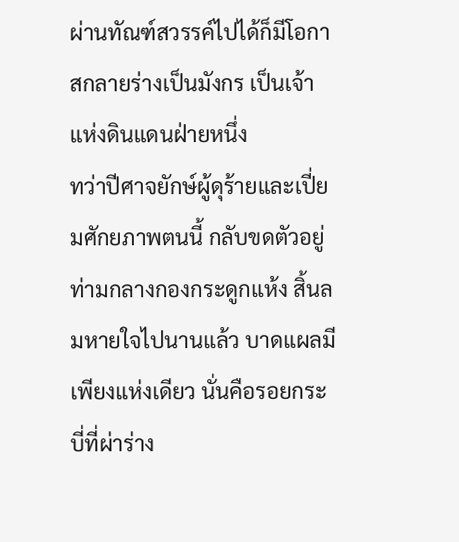ผ่านทัณฑ์สวรรค์ไปได้ก็มีโอกาสกลายร่างเป็นมังกร เป็นเจ้าแห่งดินแดนฝ่ายหนึ่ง
ทว่าปีศาจยักษ์ผู้ดุร้ายและเปี่ยมศักยภาพตนนี้ กลับขดตัวอยู่ท่ามกลางกองกระดูกแห้ง สิ้นลมหายใจไปนานแล้ว บาดแผลมีเพียงแห่งเดียว นั่นคือรอยกระบี่ที่ผ่าร่าง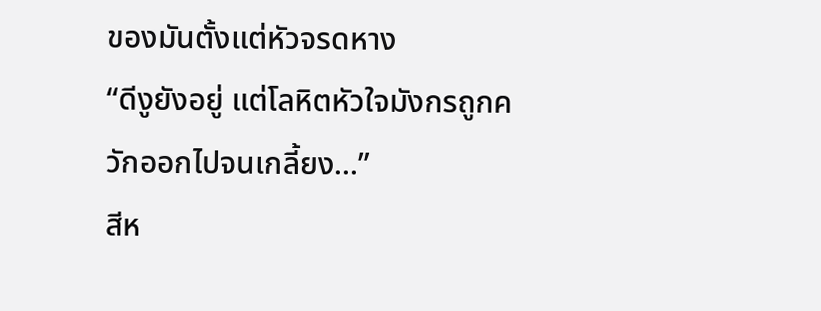ของมันตั้งแต่หัวจรดหาง
“ดีงูยังอยู่ แต่โลหิตหัวใจมังกรถูกควักออกไปจนเกลี้ยง...”
สีห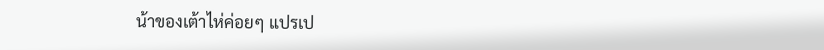น้าของเต้าไห่ค่อยๆ แปรเป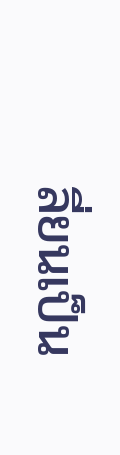ลี่ยนเป็น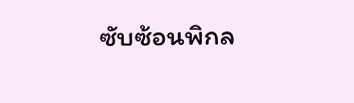ซับซ้อนพิกล